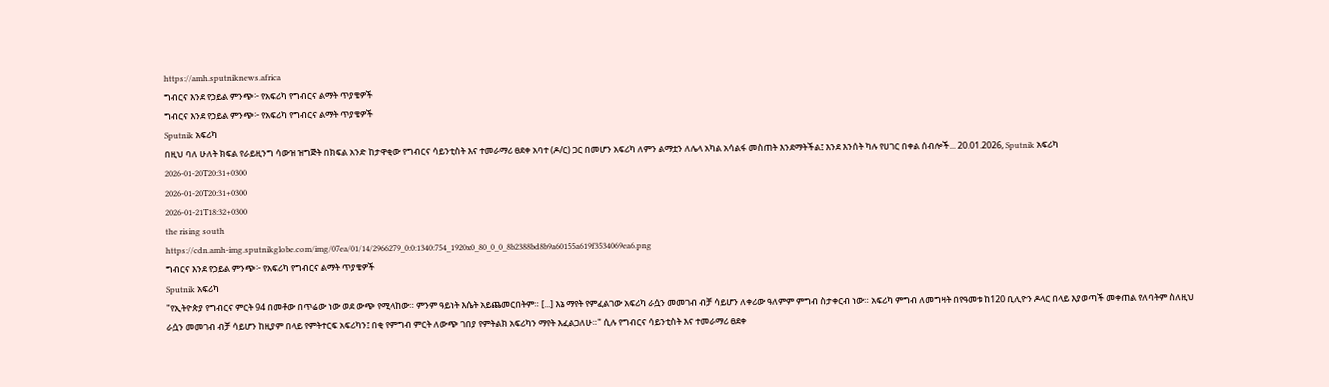https://amh.sputniknews.africa
ግብርና እንደ የኃይል ምንጭ፦ የአፍሪካ የግብርና ልማት ጥያቄዎች
ግብርና እንደ የኃይል ምንጭ፦ የአፍሪካ የግብርና ልማት ጥያቄዎች
Sputnik አፍሪካ
በዚህ ባለ ሁለት ክፍል የራይዚንግ ሳውዝ ዝግጅት በክፍል አንድ ከታዋቂው የግብርና ሳይንቲስት እና ተመራማሪ ፀደቀ አባተ (ዶ/ር) ጋር በመሆን አፍሪካ ለምን ልማቷን ለሌላ አካል አሳልፋ መስጠት እንደማትችል፤ እንደ እንሰት ካሉ የሀገር በቀል ሰብሎች... 20.01.2026, Sputnik አፍሪካ
2026-01-20T20:31+0300
2026-01-20T20:31+0300
2026-01-21T18:32+0300
the rising south
https://cdn.amh-img.sputnikglobe.com/img/07ea/01/14/2966279_0:0:1340:754_1920x0_80_0_0_8b2388bd8b9a60155a619f3534069ea6.png
ግብርና እንደ የኃይል ምንጭ፦ የአፍሪካ የግብርና ልማት ጥያቄዎች
Sputnik አፍሪካ
"የኢትዮጵያ የግብርና ምርት 94 በመቶው በጥሬው ነው ወደ ውጭ የሚላከው። ምንም ዓይነት እሴት አይጨመርበትም። [...] እኔ ማየት የምፈልገው አፍሪካ ራሷን መመገብ ብቻ ሳይሆን ለቀሪው ዓለምም ምግብ ስታቀርብ ነው። አፍሪካ ምግብ ለመግዛት በየዓመቱ ከ120 ቢሊዮን ዶላር በላይ እያወጣች መቀጠል የለባትም ስለዚህ ራሷን መመገብ ብቻ ሳይሆን ከዚያም በላይ የምትተርፍ አፍሪካን፤ በቂ የምግብ ምርት ለውጭ ገበያ የምትልክ አፍሪካን ማየት እፈልጋለሁ።" ሲሉ የግብርና ሳይንቲስት እና ተመራማሪ ፀደቀ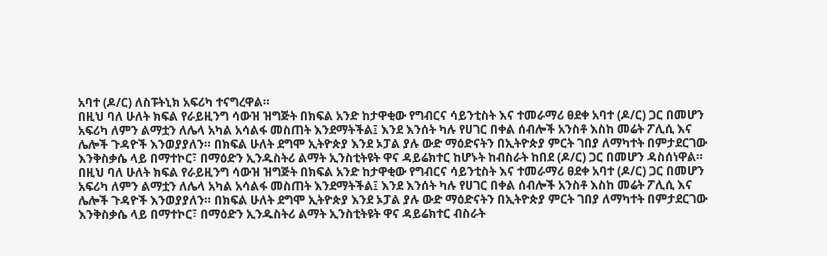አባተ (ዶ/ር) ለስፑትኒክ አፍሪካ ተናግረዋል።
በዚህ ባለ ሁለት ክፍል የራይዚንግ ሳውዝ ዝግጅት በክፍል አንድ ከታዋቂው የግብርና ሳይንቲስት እና ተመራማሪ ፀደቀ አባተ (ዶ/ር) ጋር በመሆን አፍሪካ ለምን ልማቷን ለሌላ አካል አሳልፋ መስጠት እንደማትችል፤ እንደ እንሰት ካሉ የሀገር በቀል ሰብሎች አንስቶ እስከ መሬት ፖሊሲ እና ሌሎች ጉዳዮች እንወያያለን። በክፍል ሁለት ደግሞ ኢትዮጵያ እንደ ኦፓል ያሉ ውድ ማዕድናትን በኢትዮጵያ ምርት ገበያ ለማካተት በምታደርገው እንቅስቃሴ ላይ በማተኮር፣ በማዕድን ኢንዱስትሪ ልማት ኢንስቲትዩት ዋና ዳይሬክተር ከሆኑት ከብስራት ከበደ (ዶ/ር) ጋር በመሆን ዳስሰነዋል።
በዚህ ባለ ሁለት ክፍል የራይዚንግ ሳውዝ ዝግጅት በክፍል አንድ ከታዋቂው የግብርና ሳይንቲስት እና ተመራማሪ ፀደቀ አባተ (ዶ/ር) ጋር በመሆን አፍሪካ ለምን ልማቷን ለሌላ አካል አሳልፋ መስጠት እንደማትችል፤ እንደ እንሰት ካሉ የሀገር በቀል ሰብሎች አንስቶ እስከ መሬት ፖሊሲ እና ሌሎች ጉዳዮች እንወያያለን። በክፍል ሁለት ደግሞ ኢትዮጵያ እንደ ኦፓል ያሉ ውድ ማዕድናትን በኢትዮጵያ ምርት ገበያ ለማካተት በምታደርገው እንቅስቃሴ ላይ በማተኮር፣ በማዕድን ኢንዱስትሪ ልማት ኢንስቲትዩት ዋና ዳይሬክተር ብስራት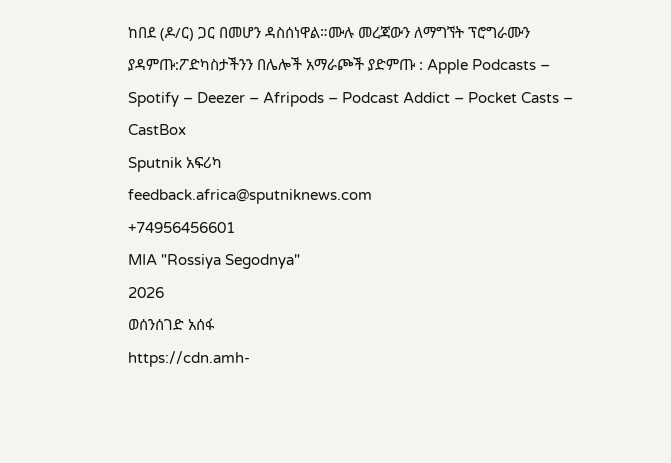ከበደ (ዶ/ር) ጋር በመሆን ዳስሰነዋል።ሙሉ መረጃውን ለማግኘት ፕሮግራሙን ያዳምጡ:ፖድካስታችንን በሌሎች አማራጮች ያድምጡ : Apple Podcasts – Spotify – Deezer – Afripods – Podcast Addict – Pocket Casts – CastBox
Sputnik አፍሪካ
feedback.africa@sputniknews.com
+74956456601
MIA "Rossiya Segodnya"
2026
ወሰንሰገድ አሰፋ
https://cdn.amh-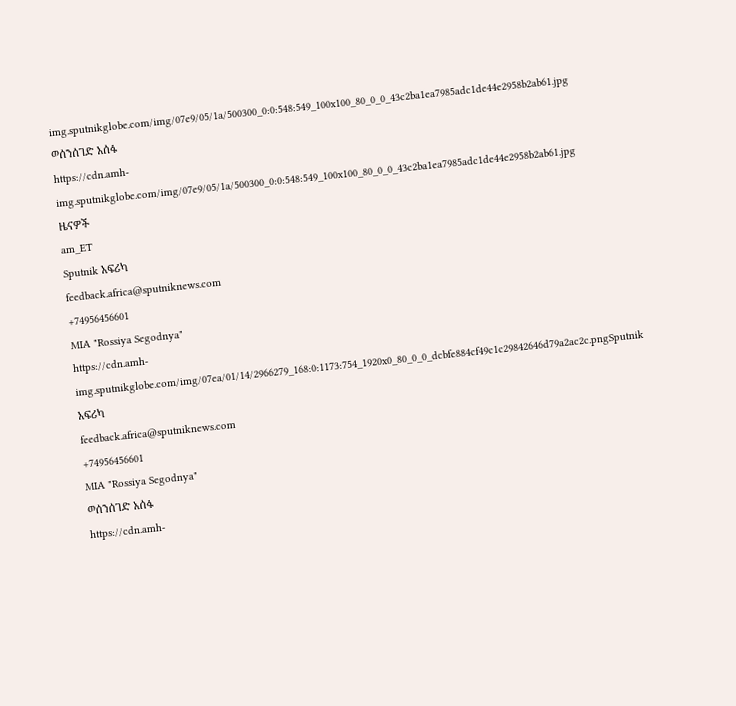img.sputnikglobe.com/img/07e9/05/1a/500300_0:0:548:549_100x100_80_0_0_43c2ba1ea7985adc1de44e2958b2ab61.jpg
ወሰንሰገድ አሰፋ
https://cdn.amh-img.sputnikglobe.com/img/07e9/05/1a/500300_0:0:548:549_100x100_80_0_0_43c2ba1ea7985adc1de44e2958b2ab61.jpg
ዜናዎች
am_ET
Sputnik አፍሪካ
feedback.africa@sputniknews.com
+74956456601
MIA "Rossiya Segodnya"
https://cdn.amh-img.sputnikglobe.com/img/07ea/01/14/2966279_168:0:1173:754_1920x0_80_0_0_dcbfe884cf49c1c29842646d79a2ac2c.pngSputnik አፍሪካ
feedback.africa@sputniknews.com
+74956456601
MIA "Rossiya Segodnya"
ወሰንሰገድ አሰፋ
https://cdn.amh-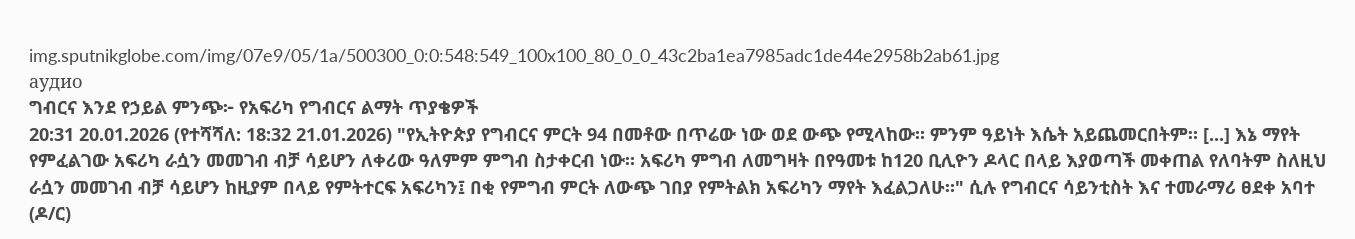img.sputnikglobe.com/img/07e9/05/1a/500300_0:0:548:549_100x100_80_0_0_43c2ba1ea7985adc1de44e2958b2ab61.jpg
аудио
ግብርና እንደ የኃይል ምንጭ፦ የአፍሪካ የግብርና ልማት ጥያቄዎች
20:31 20.01.2026 (የተሻሻለ: 18:32 21.01.2026) "የኢትዮጵያ የግብርና ምርት 94 በመቶው በጥሬው ነው ወደ ውጭ የሚላከው። ምንም ዓይነት እሴት አይጨመርበትም። [...] እኔ ማየት የምፈልገው አፍሪካ ራሷን መመገብ ብቻ ሳይሆን ለቀሪው ዓለምም ምግብ ስታቀርብ ነው። አፍሪካ ምግብ ለመግዛት በየዓመቱ ከ120 ቢሊዮን ዶላር በላይ እያወጣች መቀጠል የለባትም ስለዚህ ራሷን መመገብ ብቻ ሳይሆን ከዚያም በላይ የምትተርፍ አፍሪካን፤ በቂ የምግብ ምርት ለውጭ ገበያ የምትልክ አፍሪካን ማየት እፈልጋለሁ።" ሲሉ የግብርና ሳይንቲስት እና ተመራማሪ ፀደቀ አባተ (ዶ/ር)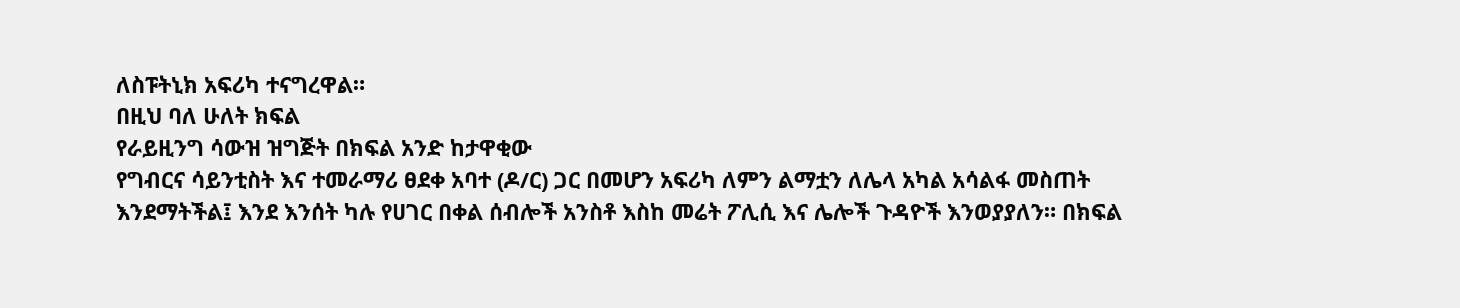ለስፑትኒክ አፍሪካ ተናግረዋል።
በዚህ ባለ ሁለት ክፍል
የራይዚንግ ሳውዝ ዝግጅት በክፍል አንድ ከታዋቂው
የግብርና ሳይንቲስት እና ተመራማሪ ፀደቀ አባተ (ዶ/ር) ጋር በመሆን አፍሪካ ለምን ልማቷን ለሌላ አካል አሳልፋ መስጠት እንደማትችል፤ እንደ እንሰት ካሉ የሀገር በቀል ሰብሎች አንስቶ እስከ መሬት ፖሊሲ እና ሌሎች ጉዳዮች እንወያያለን። በክፍል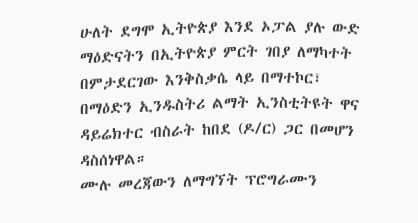ሁለት ደግሞ ኢትዮጵያ እንደ ኦፓል ያሉ ውድ ማዕድናትን በኢትዮጵያ ምርት ገበያ ለማካተት በምታደርገው እንቅስቃሴ ላይ በማተኮር፣
በማዕድን ኢንዱስትሪ ልማት ኢንስቲትዩት ዋና ዳይሬክተር ብስራት ከበደ (ዶ/ር) ጋር በመሆን ዳስሰነዋል።
ሙሉ መረጃውን ለማግኘት ፕሮግራሙን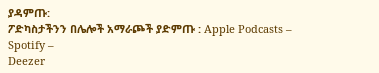ያዳምጡ:
ፖድካስታችንን በሌሎች አማራጮች ያድምጡ : Apple Podcasts –
Spotify –
Deezer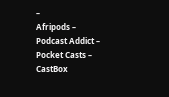–
Afripods –
Podcast Addict –
Pocket Casts –
CastBox